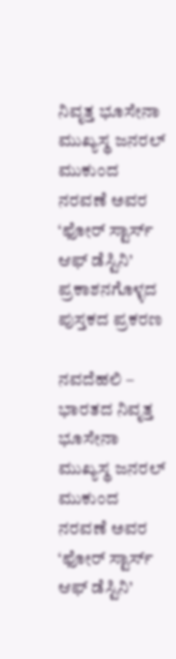ನಿವೃತ್ತ ಭೂಸೇನಾ ಮುಖ್ಯಸ್ಥ ಜನರಲ್ ಮುಕುಂದ ನರವಣೆ ಅವರ ‘ಫೋರ್ ಸ್ಟಾರ್ಸ್ ಆಫ್ ಡೆಸ್ಟಿನಿ’ ಪ್ರಕಾಶನಗೊಳ್ಳದ ಪುಸ್ತಕದ ಪ್ರಕರಣ

ನವದೆಹಲಿ – ಭಾರತದ ನಿವೃತ್ತ ಭೂಸೇನಾ ಮುಖ್ಯಸ್ಥ ಜನರಲ್ ಮುಕುಂದ ನರವಣೆ ಅವರ ‘ಫೋರ್ ಸ್ಟಾರ್ಸ್ ಆಫ್ ಡೆಸ್ಟಿನಿ’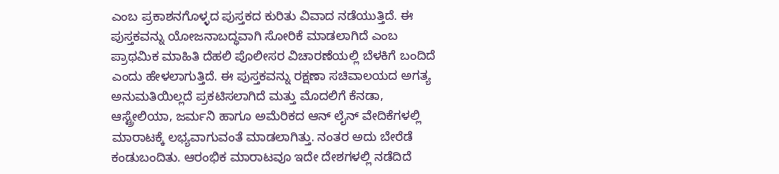ಎಂಬ ಪ್ರಕಾಶನಗೊಳ್ಳದ ಪುಸ್ತಕದ ಕುರಿತು ವಿವಾದ ನಡೆಯುತ್ತಿದೆ. ಈ ಪುಸ್ತಕವನ್ನು ಯೋಜನಾಬದ್ಧವಾಗಿ ಸೋರಿಕೆ ಮಾಡಲಾಗಿದೆ ಎಂಬ ಪ್ರಾಥಮಿಕ ಮಾಹಿತಿ ದೆಹಲಿ ಪೊಲೀಸರ ವಿಚಾರಣೆಯಲ್ಲಿ ಬೆಳಕಿಗೆ ಬಂದಿದೆ ಎಂದು ಹೇಳಲಾಗುತ್ತಿದೆ. ಈ ಪುಸ್ತಕವನ್ನು ರಕ್ಷಣಾ ಸಚಿವಾಲಯದ ಅಗತ್ಯ ಅನುಮತಿಯಿಲ್ಲದೆ ಪ್ರಕಟಿಸಲಾಗಿದೆ ಮತ್ತು ಮೊದಲಿಗೆ ಕೆನಡಾ, ಆಸ್ಟ್ರೇಲಿಯಾ, ಜರ್ಮನಿ ಹಾಗೂ ಅಮೆರಿಕದ ಆನ್ ಲೈನ್ ವೇದಿಕೆಗಳಲ್ಲಿ ಮಾರಾಟಕ್ಕೆ ಲಭ್ಯವಾಗುವಂತೆ ಮಾಡಲಾಗಿತ್ತು. ನಂತರ ಅದು ಬೇರೆಡೆ ಕಂಡುಬಂದಿತು. ಆರಂಭಿಕ ಮಾರಾಟವೂ ಇದೇ ದೇಶಗಳಲ್ಲಿ ನಡೆದಿದೆ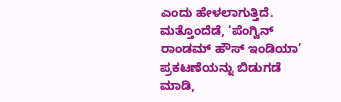ಎಂದು ಹೇಳಲಾಗುತ್ತಿದೆ.
ಮತ್ತೊಂದೆಡೆ, ‘ಪೆಂಗ್ವಿನ್ ರಾಂಡಮ್ ಹೌಸ್ ಇಂಡಿಯಾ’ ಪ್ರಕಟಣೆಯನ್ನು ಬಿಡುಗಡೆ ಮಾಡಿ,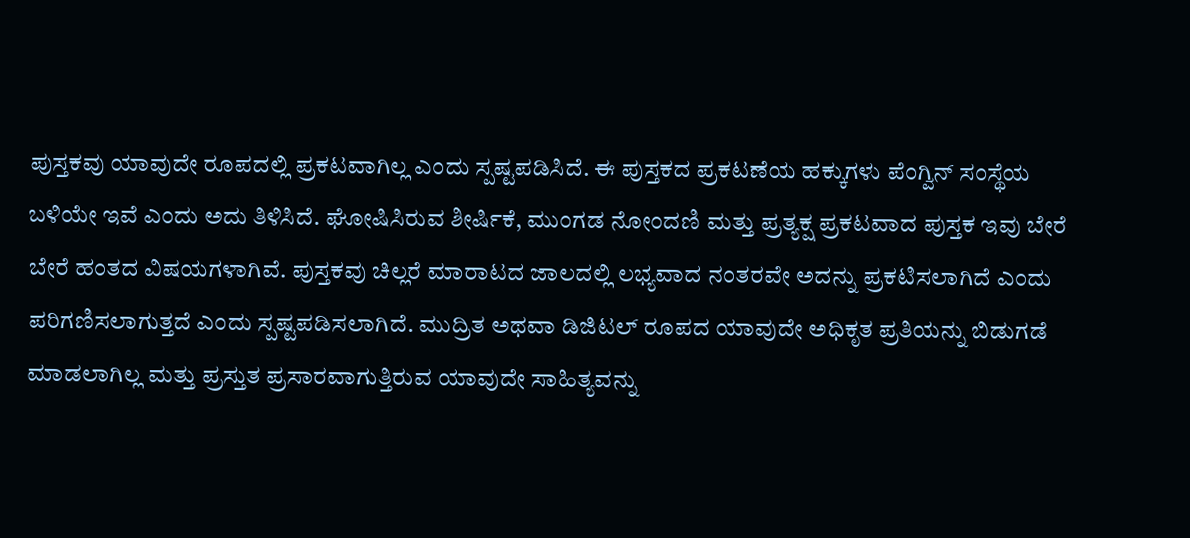ಪುಸ್ತಕವು ಯಾವುದೇ ರೂಪದಲ್ಲಿ ಪ್ರಕಟವಾಗಿಲ್ಲ ಎಂದು ಸ್ಪಷ್ಟಪಡಿಸಿದೆ. ಈ ಪುಸ್ತಕದ ಪ್ರಕಟಣೆಯ ಹಕ್ಕುಗಳು ಪೆಂಗ್ವಿನ್ ಸಂಸ್ಥೆಯ ಬಳಿಯೇ ಇವೆ ಎಂದು ಅದು ತಿಳಿಸಿದೆ. ಘೋಷಿಸಿರುವ ಶೀರ್ಷಿಕೆ, ಮುಂಗಡ ನೋಂದಣಿ ಮತ್ತು ಪ್ರತ್ಯಕ್ಷ ಪ್ರಕಟವಾದ ಪುಸ್ತಕ ಇವು ಬೇರೆ ಬೇರೆ ಹಂತದ ವಿಷಯಗಳಾಗಿವೆ. ಪುಸ್ತಕವು ಚಿಲ್ಲರೆ ಮಾರಾಟದ ಜಾಲದಲ್ಲಿ ಲಭ್ಯವಾದ ನಂತರವೇ ಅದನ್ನು ಪ್ರಕಟಿಸಲಾಗಿದೆ ಎಂದು ಪರಿಗಣಿಸಲಾಗುತ್ತದೆ ಎಂದು ಸ್ಪಷ್ಟಪಡಿಸಲಾಗಿದೆ. ಮುದ್ರಿತ ಅಥವಾ ಡಿಜಿಟಲ್ ರೂಪದ ಯಾವುದೇ ಅಧಿಕೃತ ಪ್ರತಿಯನ್ನು ಬಿಡುಗಡೆ ಮಾಡಲಾಗಿಲ್ಲ ಮತ್ತು ಪ್ರಸ್ತುತ ಪ್ರಸಾರವಾಗುತ್ತಿರುವ ಯಾವುದೇ ಸಾಹಿತ್ಯವನ್ನು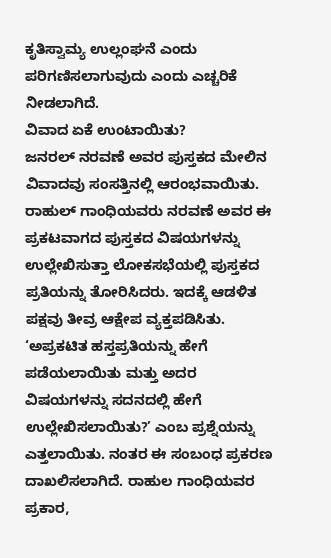ಕೃತಿಸ್ವಾಮ್ಯ ಉಲ್ಲಂಘನೆ ಎಂದು ಪರಿಗಣಿಸಲಾಗುವುದು ಎಂದು ಎಚ್ಚರಿಕೆ ನೀಡಲಾಗಿದೆ.
ವಿವಾದ ಏಕೆ ಉಂಟಾಯಿತು?
ಜನರಲ್ ನರವಣೆ ಅವರ ಪುಸ್ತಕದ ಮೇಲಿನ ವಿವಾದವು ಸಂಸತ್ತಿನಲ್ಲಿ ಆರಂಭವಾಯಿತು. ರಾಹುಲ್ ಗಾಂಧಿಯವರು ನರವಣೆ ಅವರ ಈ ಪ್ರಕಟವಾಗದ ಪುಸ್ತಕದ ವಿಷಯಗಳನ್ನು ಉಲ್ಲೇಖಿಸುತ್ತಾ ಲೋಕಸಭೆಯಲ್ಲಿ ಪುಸ್ತಕದ ಪ್ರತಿಯನ್ನು ತೋರಿಸಿದರು. ಇದಕ್ಕೆ ಆಡಳಿತ ಪಕ್ಷವು ತೀವ್ರ ಆಕ್ಷೇಪ ವ್ಯಕ್ತಪಡಿಸಿತು. ‘ಅಪ್ರಕಟಿತ ಹಸ್ತಪ್ರತಿಯನ್ನು ಹೇಗೆ ಪಡೆಯಲಾಯಿತು ಮತ್ತು ಅದರ ವಿಷಯಗಳನ್ನು ಸದನದಲ್ಲಿ ಹೇಗೆ ಉಲ್ಲೇಖಿಸಲಾಯಿತು?’ ಎಂಬ ಪ್ರಶ್ನೆಯನ್ನು ಎತ್ತಲಾಯಿತು. ನಂತರ ಈ ಸಂಬಂಧ ಪ್ರಕರಣ ದಾಖಲಿಸಲಾಗಿದೆ. ರಾಹುಲ ಗಾಂಧಿಯವರ ಪ್ರಕಾರ,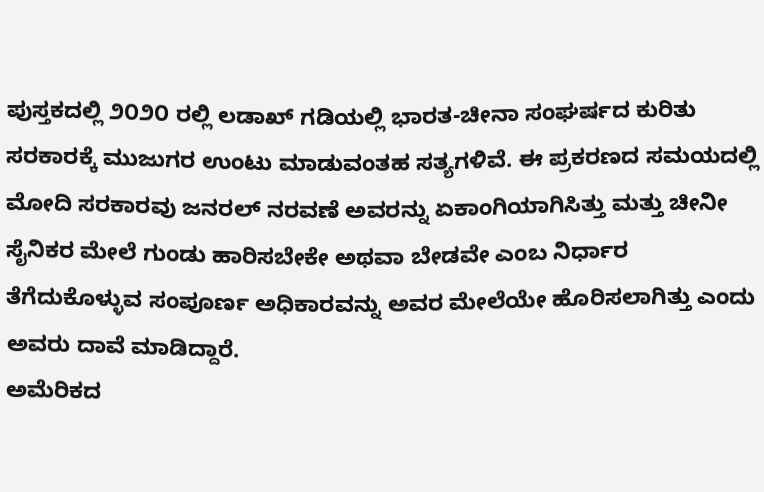ಪುಸ್ತಕದಲ್ಲಿ ೨೦೨೦ ರಲ್ಲಿ ಲಡಾಖ್ ಗಡಿಯಲ್ಲಿ ಭಾರತ-ಚೀನಾ ಸಂಘರ್ಷದ ಕುರಿತು ಸರಕಾರಕ್ಕೆ ಮುಜುಗರ ಉಂಟು ಮಾಡುವಂತಹ ಸತ್ಯಗಳಿವೆ. ಈ ಪ್ರಕರಣದ ಸಮಯದಲ್ಲಿ ಮೋದಿ ಸರಕಾರವು ಜನರಲ್ ನರವಣೆ ಅವರನ್ನು ಏಕಾಂಗಿಯಾಗಿಸಿತ್ತು ಮತ್ತು ಚೀನೀ ಸೈನಿಕರ ಮೇಲೆ ಗುಂಡು ಹಾರಿಸಬೇಕೇ ಅಥವಾ ಬೇಡವೇ ಎಂಬ ನಿರ್ಧಾರ ತೆಗೆದುಕೊಳ್ಳುವ ಸಂಪೂರ್ಣ ಅಧಿಕಾರವನ್ನು ಅವರ ಮೇಲೆಯೇ ಹೊರಿಸಲಾಗಿತ್ತು ಎಂದು ಅವರು ದಾವೆ ಮಾಡಿದ್ದಾರೆ.
ಅಮೆರಿಕದ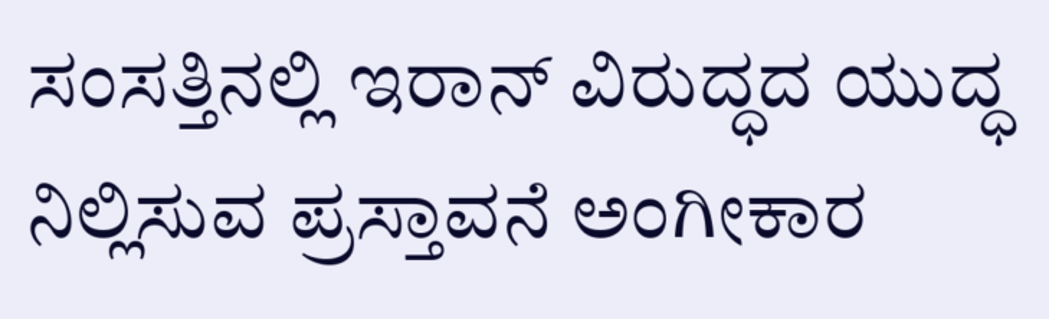ಸಂಸತ್ತಿನಲ್ಲಿ ಇರಾನ್ ವಿರುದ್ಧದ ಯುದ್ಧ ನಿಲ್ಲಿಸುವ ಪ್ರಸ್ತಾವನೆ ಅಂಗೀಕಾರ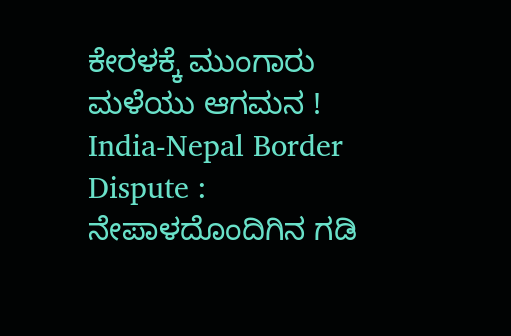ಕೇರಳಕ್ಕೆ ಮುಂಗಾರು ಮಳೆಯು ಆಗಮನ !
India-Nepal Border Dispute : ನೇಪಾಳದೊಂದಿಗಿನ ಗಡಿ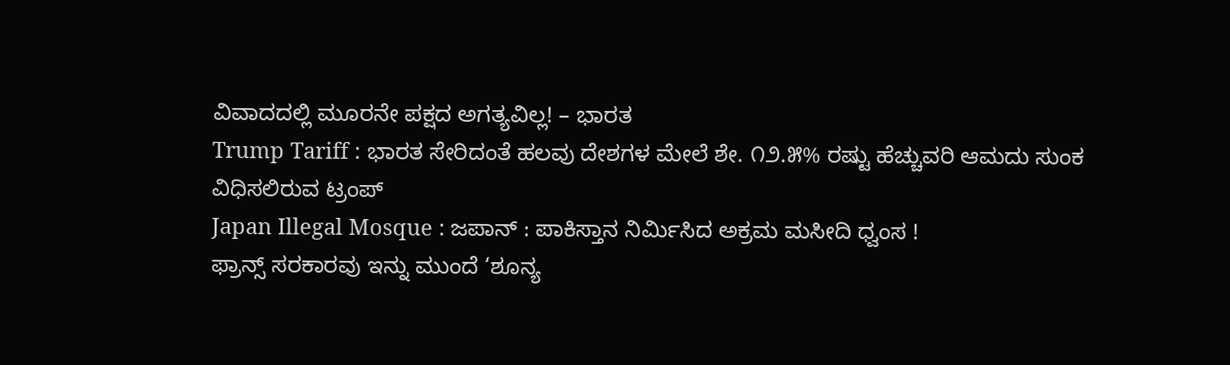ವಿವಾದದಲ್ಲಿ ಮೂರನೇ ಪಕ್ಷದ ಅಗತ್ಯವಿಲ್ಲ! – ಭಾರತ
Trump Tariff : ಭಾರತ ಸೇರಿದಂತೆ ಹಲವು ದೇಶಗಳ ಮೇಲೆ ಶೇ. ೧೨.೫% ರಷ್ಟು ಹೆಚ್ಚುವರಿ ಆಮದು ಸುಂಕ ವಿಧಿಸಲಿರುವ ಟ್ರಂಪ್
Japan Illegal Mosque : ಜಪಾನ್ : ಪಾಕಿಸ್ತಾನ ನಿರ್ಮಿಸಿದ ಅಕ್ರಮ ಮಸೀದಿ ಧ್ವಂಸ !
ಫ್ರಾನ್ಸ್ ಸರಕಾರವು ಇನ್ನು ಮುಂದೆ ‘ಶೂನ್ಯ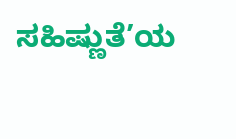ಸಹಿಷ್ಣುತೆ’ಯ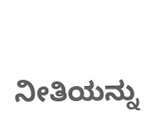ನೀತಿಯನ್ನು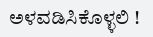ಅಳವಡಿಸಿಕೊಳ್ಳಲಿ !